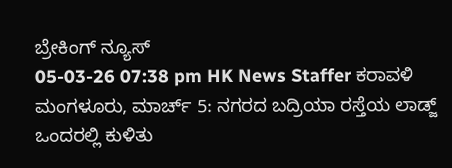ಬ್ರೇಕಿಂಗ್ ನ್ಯೂಸ್
05-03-26 07:38 pm HK News Staffer ಕರಾವಳಿ
ಮಂಗಳೂರು, ಮಾರ್ಚ್ 5: ನಗರದ ಬದ್ರಿಯಾ ರಸ್ತೆಯ ಲಾಡ್ಜ್ ಒಂದರಲ್ಲಿ ಕುಳಿತು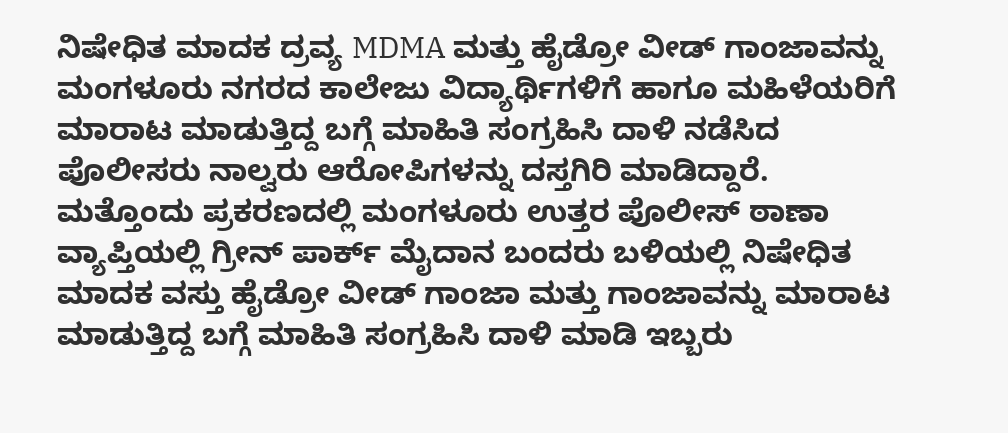ನಿಷೇಧಿತ ಮಾದಕ ದ್ರವ್ಯ MDMA ಮತ್ತು ಹೈಡ್ರೋ ವೀಡ್ ಗಾಂಜಾವನ್ನು ಮಂಗಳೂರು ನಗರದ ಕಾಲೇಜು ವಿದ್ಯಾರ್ಥಿಗಳಿಗೆ ಹಾಗೂ ಮಹಿಳೆಯರಿಗೆ ಮಾರಾಟ ಮಾಡುತ್ತಿದ್ದ ಬಗ್ಗೆ ಮಾಹಿತಿ ಸಂಗ್ರಹಿಸಿ ದಾಳಿ ನಡೆಸಿದ ಪೊಲೀಸರು ನಾಲ್ವರು ಆರೋಪಿಗಳನ್ನು ದಸ್ತಗಿರಿ ಮಾಡಿದ್ದಾರೆ.
ಮತ್ತೊಂದು ಪ್ರಕರಣದಲ್ಲಿ ಮಂಗಳೂರು ಉತ್ತರ ಪೊಲೀಸ್ ಠಾಣಾ ವ್ಯಾಪ್ತಿಯಲ್ಲಿ ಗ್ರೀನ್ ಪಾರ್ಕ್ ಮೈದಾನ ಬಂದರು ಬಳಿಯಲ್ಲಿ ನಿಷೇಧಿತ ಮಾದಕ ವಸ್ತು ಹೈಡ್ರೋ ವೀಡ್ ಗಾಂಜಾ ಮತ್ತು ಗಾಂಜಾವನ್ನು ಮಾರಾಟ ಮಾಡುತ್ತಿದ್ದ ಬಗ್ಗೆ ಮಾಹಿತಿ ಸಂಗ್ರಹಿಸಿ ದಾಳಿ ಮಾಡಿ ಇಬ್ಬರು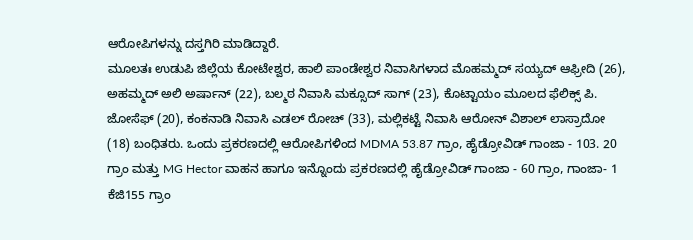ಆರೋಪಿಗಳನ್ನು ದಸ್ತಗಿರಿ ಮಾಡಿದ್ದಾರೆ.
ಮೂಲತಃ ಉಡುಪಿ ಜಿಲ್ಲೆಯ ಕೋಟೇಶ್ವರ, ಹಾಲಿ ಪಾಂಡೇಶ್ವರ ನಿವಾಸಿಗಳಾದ ಮೊಹಮ್ಮದ್ ಸಯ್ಯದ್ ಆಫ್ರೀದಿ (26),
ಅಹಮ್ಮದ್ ಅಲಿ ಅರ್ಷಾನ್ (22), ಬಲ್ಮಠ ನಿವಾಸಿ ಮಕ್ಸೂದ್ ಸಾಗ್ (23), ಕೊಟ್ಟಾಯಂ ಮೂಲದ ಫೆಲಿಕ್ಸ್ ಪಿ. ಜೋಸೆಫ್ (20), ಕಂಕನಾಡಿ ನಿವಾಸಿ ಎಡಲ್ ರೋಚ್ (33), ಮಲ್ಲಿಕಟ್ಟೆ ನಿವಾಸಿ ಆರೋನ್ ವಿಶಾಲ್ ಲಾಸ್ರಾದೋ (18) ಬಂಧಿತರು. ಒಂದು ಪ್ರಕರಣದಲ್ಲಿ ಆರೋಪಿಗಳಿಂದ MDMA 53.87 ಗ್ರಾಂ, ಹೈಡ್ರೋವಿಡ್ ಗಾಂಜಾ - 103. 20 ಗ್ರಾಂ ಮತ್ತು MG Hector ವಾಹನ ಹಾಗೂ ಇನ್ನೊಂದು ಪ್ರಕರಣದಲ್ಲಿ ಹೈಡ್ರೋವಿಡ್ ಗಾಂಜಾ - 60 ಗ್ರಾಂ, ಗಾಂಜಾ- 1 ಕೆಜಿ155 ಗ್ರಾಂ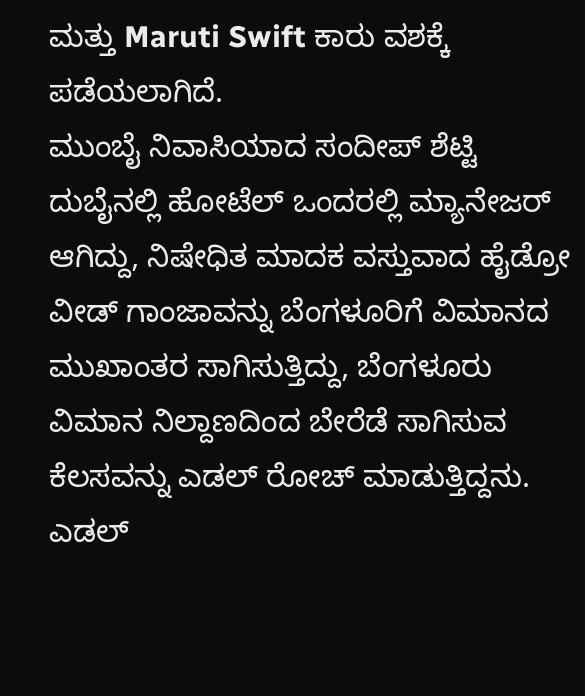ಮತ್ತು Maruti Swift ಕಾರು ವಶಕ್ಕೆ ಪಡೆಯಲಾಗಿದೆ.
ಮುಂಬೈ ನಿವಾಸಿಯಾದ ಸಂದೀಪ್ ಶೆಟ್ಟಿ ದುಬೈನಲ್ಲಿ ಹೋಟೆಲ್ ಒಂದರಲ್ಲಿ ಮ್ಯಾನೇಜರ್ ಆಗಿದ್ದು, ನಿಷೇಧಿತ ಮಾದಕ ವಸ್ತುವಾದ ಹೈಡ್ರೋ ವೀಡ್ ಗಾಂಜಾವನ್ನು ಬೆಂಗಳೂರಿಗೆ ವಿಮಾನದ ಮುಖಾಂತರ ಸಾಗಿಸುತ್ತಿದ್ದು, ಬೆಂಗಳೂರು ವಿಮಾನ ನಿಲ್ದಾಣದಿಂದ ಬೇರೆಡೆ ಸಾಗಿಸುವ ಕೆಲಸವನ್ನು ಎಡಲ್ ರೋಚ್ ಮಾಡುತ್ತಿದ್ದನು. ಎಡಲ್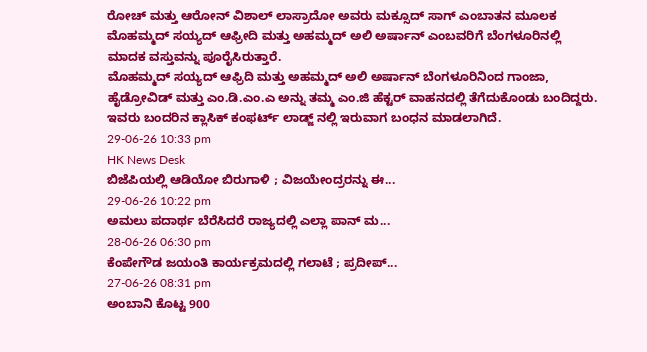ರೋಚ್ ಮತ್ತು ಆರೋನ್ ವಿಶಾಲ್ ಲಾಸ್ರಾದೋ ಅವರು ಮಕ್ಸೂದ್ ಸಾಗ್ ಎಂಬಾತನ ಮೂಲಕ ಮೊಹಮ್ಮದ್ ಸಯ್ಯದ್ ಆಫ್ರೀದಿ ಮತ್ತು ಅಹಮ್ಮದ್ ಅಲಿ ಅರ್ಷಾನ್ ಎಂಬವರಿಗೆ ಬೆಂಗಳೂರಿನಲ್ಲಿ ಮಾದಕ ವಸ್ತುವನ್ನು ಪೂರೈಸಿರುತ್ತಾರೆ.
ಮೊಹಮ್ಮದ್ ಸಯ್ಯದ್ ಆಫ್ರಿದಿ ಮತ್ತು ಅಹಮ್ಮದ್ ಅಲಿ ಅರ್ಷಾನ್ ಬೆಂಗಳೂರಿನಿಂದ ಗಾಂಜಾ, ಹೈಡ್ರೋವಿಡ್ ಮತ್ತು ಎಂ.ಡಿ.ಎಂ.ಎ ಅನ್ನು ತಮ್ಮ ಎಂ.ಜಿ ಹೆಕ್ಟರ್ ವಾಹನದಲ್ಲಿ ತೆಗೆದುಕೊಂಡು ಬಂದಿದ್ದರು. ಇವರು ಬಂದರಿನ ಕ್ಲಾಸಿಕ್ ಕಂಫರ್ಟ್ ಲಾಡ್ಜ್ ನಲ್ಲಿ ಇರುವಾಗ ಬಂಧನ ಮಾಡಲಾಗಿದೆ.
29-06-26 10:33 pm
HK News Desk
ಬಿಜೆಪಿಯಲ್ಲಿ ಆಡಿಯೋ ಬಿರುಗಾಳಿ ; ವಿಜಯೇಂದ್ರರನ್ನು ಈ...
29-06-26 10:22 pm
ಅಮಲು ಪದಾರ್ಥ ಬೆರೆಸಿದರೆ ರಾಜ್ಯದಲ್ಲಿ ಎಲ್ಲಾ ಪಾನ್ ಮ...
28-06-26 06:30 pm
ಕೆಂಪೇಗೌಡ ಜಯಂತಿ ಕಾರ್ಯಕ್ರಮದಲ್ಲಿ ಗಲಾಟೆ ; ಪ್ರದೀಪ್...
27-06-26 08:31 pm
ಅಂಬಾನಿ ಕೊಟ್ಟ 900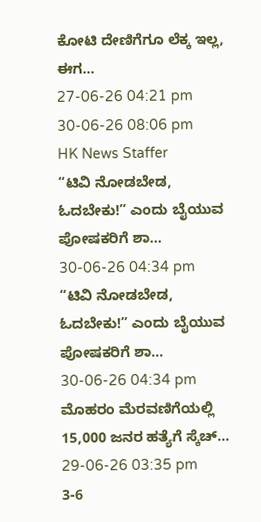ಕೋಟಿ ದೇಣಿಗೆಗೂ ಲೆಕ್ಕ ಇಲ್ಲ, ಈಗ...
27-06-26 04:21 pm
30-06-26 08:06 pm
HK News Staffer
“ಟಿವಿ ನೋಡಬೇಡ, ಓದಬೇಕು!” ಎಂದು ಬೈಯುವ ಪೋಷಕರಿಗೆ ಶಾ...
30-06-26 04:34 pm
“ಟಿವಿ ನೋಡಬೇಡ, ಓದಬೇಕು!” ಎಂದು ಬೈಯುವ ಪೋಷಕರಿಗೆ ಶಾ...
30-06-26 04:34 pm
ಮೊಹರಂ ಮೆರವಣಿಗೆಯಲ್ಲಿ 15,000 ಜನರ ಹತ್ಯೆಗೆ ಸ್ಕೆಚ್...
29-06-26 03:35 pm
3-6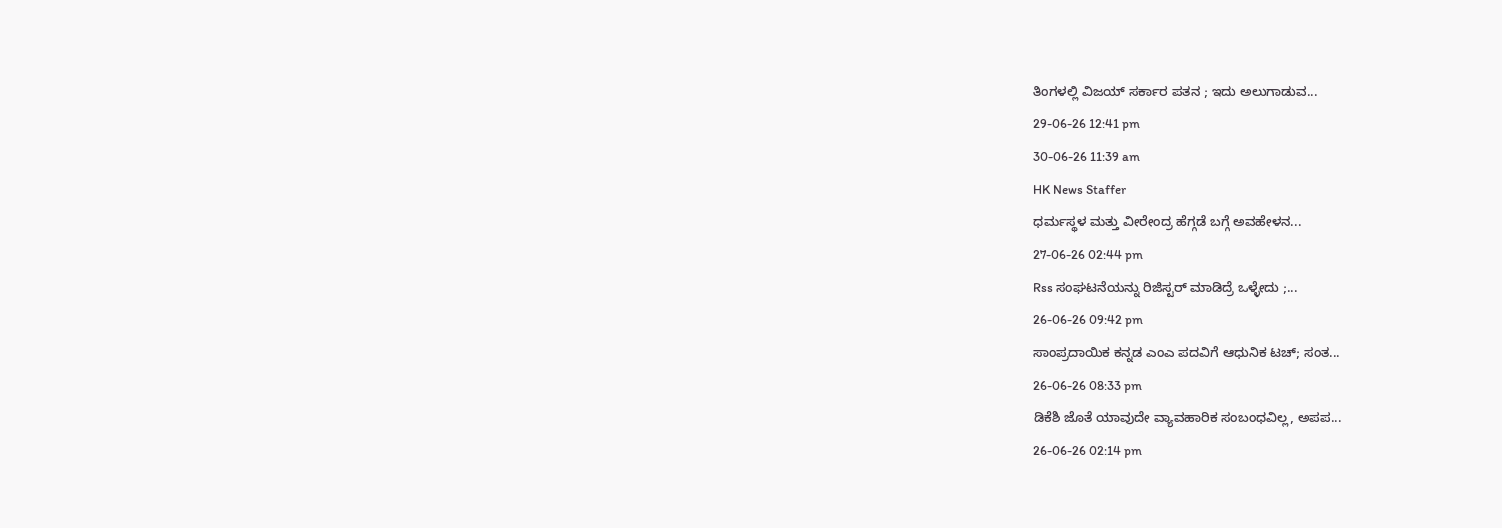ತಿಂಗಳಲ್ಲಿ ವಿಜಯ್ ಸರ್ಕಾರ ಪತನ ; ಇದು ಅಲುಗಾಡುವ...
29-06-26 12:41 pm
30-06-26 11:39 am
HK News Staffer
ಧರ್ಮಸ್ಥಳ ಮತ್ತು ವೀರೇಂದ್ರ ಹೆಗ್ಗಡೆ ಬಗ್ಗೆ ಅವಹೇಳನ...
27-06-26 02:44 pm
Rss ಸಂಘಟನೆಯನ್ನು ರಿಜಿಸ್ಟರ್ ಮಾಡಿದ್ರೆ ಒಳ್ಳೇದು ;...
26-06-26 09:42 pm
ಸಾಂಪ್ರದಾಯಿಕ ಕನ್ನಡ ಎಂಎ ಪದವಿಗೆ ಆಧುನಿಕ ಟಚ್; ಸಂತ...
26-06-26 08:33 pm
ಡಿಕೆಶಿ ಜೊತೆ ಯಾವುದೇ ವ್ಯಾವಹಾರಿಕ ಸಂಬಂಧವಿಲ್ಲ, ಅಪಪ...
26-06-26 02:14 pm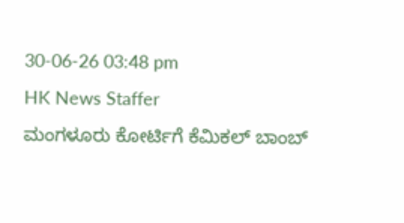30-06-26 03:48 pm
HK News Staffer
ಮಂಗಳೂರು ಕೋರ್ಟಿಗೆ ಕೆಮಿಕಲ್ ಬಾಂಬ್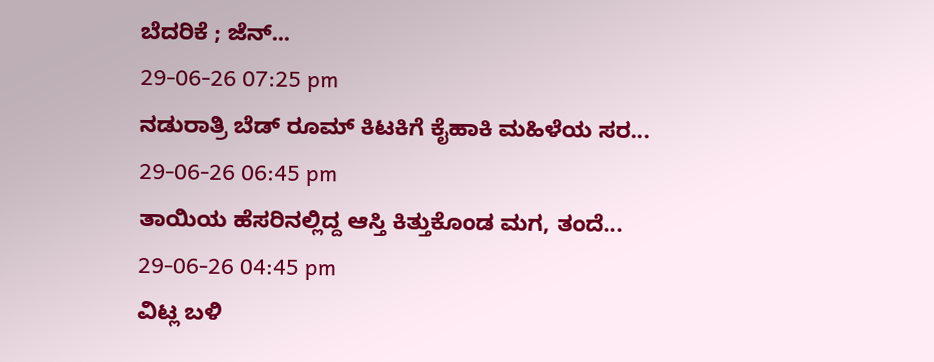ಬೆದರಿಕೆ ; ಜೆನ್...
29-06-26 07:25 pm
ನಡುರಾತ್ರಿ ಬೆಡ್ ರೂಮ್ ಕಿಟಕಿಗೆ ಕೈಹಾಕಿ ಮಹಿಳೆಯ ಸರ...
29-06-26 06:45 pm
ತಾಯಿಯ ಹೆಸರಿನಲ್ಲಿದ್ದ ಆಸ್ತಿ ಕಿತ್ತುಕೊಂಡ ಮಗ, ತಂದೆ...
29-06-26 04:45 pm
ವಿಟ್ಲ ಬಳಿ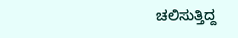ಚಲಿಸುತ್ತಿದ್ದ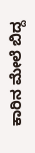ಕಾರಿನ ಮೇಲೆ ಬಿದ್ದ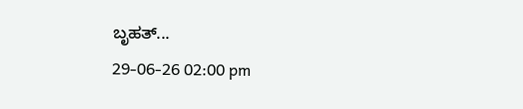ಬೃಹತ್...
29-06-26 02:00 pm